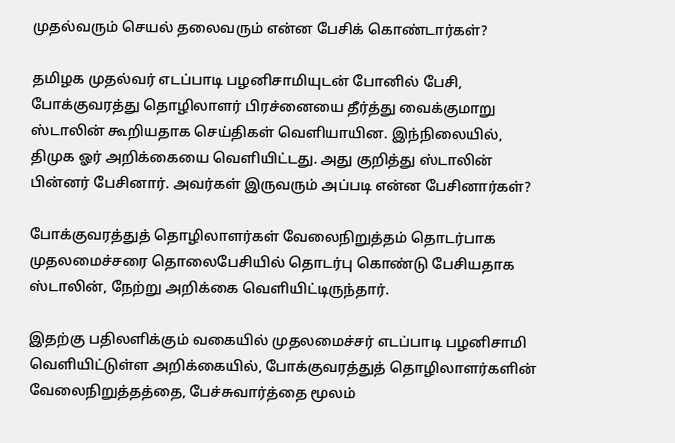முதல்வரும் செயல் தலைவரும் என்ன பேசிக் கொண்டார்கள்?

தமிழக முதல்வர் எடப்பாடி பழனிசாமியுடன் போனில் பேசி, போக்குவரத்து தொழிலாளர் பிரச்னையை தீர்த்து வைக்குமாறு ஸ்டாலின் கூறியதாக செய்திகள் வெளியாயின. இந்நிலையில், திமுக ஓர் அறிக்கையை வெளியிட்டது. அது குறித்து ஸ்டாலின் பின்னர் பேசினார். அவர்கள் இருவரும் அப்படி என்ன பேசினார்கள்?

போக்குவரத்துத் தொழிலாளர்கள் வேலைநிறுத்தம் தொடர்பாக முதலமைச்சரை தொலைபேசியில் தொடர்பு கொண்டு பேசியதாக ஸ்டாலின், நேற்று அறிக்கை வெளியிட்டிருந்தார்.

இதற்கு பதிலளிக்கும் வகையில் முதலமைச்சர் எடப்பாடி பழனிசாமி வெளியிட்டுள்ள அறிக்கையில், போக்குவரத்துத் தொழிலாளர்களின் வேலைநிறுத்தத்தை, பேச்சுவார்த்தை மூலம்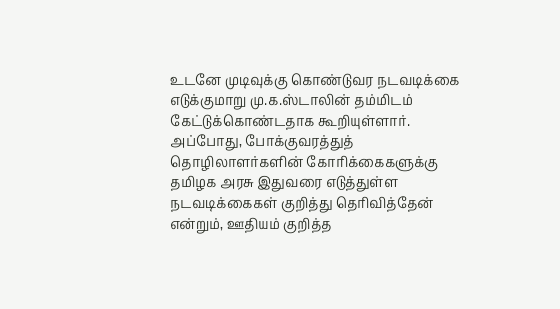உடனே முடிவுக்கு கொண்டுவர நடவடிக்கை எடுக்குமாறு மு.க.ஸ்டாலின் தம்மிடம் கேட்டுக்கொண்டதாக கூறியுள்ளார். அப்போது, போக்குவரத்துத் தொழிலாளர்களின் கோரிக்கைகளுக்கு தமிழக அரசு இதுவரை எடுத்துள்ள நடவடிக்கைகள் குறித்து தெரிவித்தேன் என்றும், ஊதியம் குறித்த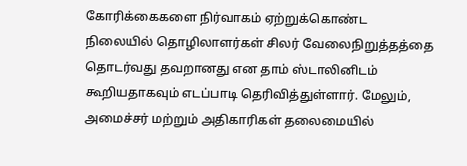கோரிக்கைகளை நிர்வாகம் ஏற்றுக்கொண்ட நிலையில் தொழிலாளர்கள் சிலர் வேலைநிறுத்தத்தை தொடர்வது தவறானது என தாம் ஸ்டாலினிடம் கூறியதாகவும் எடப்பாடி தெரிவித்துள்ளார். மேலும், அமைச்சர் மற்றும் அதிகாரிகள் தலைமையில்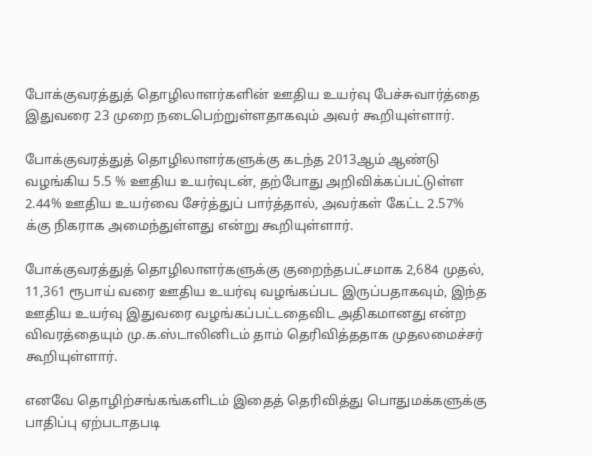போக்குவரத்துத் தொழிலாளர்களின் ஊதிய உயர்வு பேச்சுவார்த்தை இதுவரை 23 முறை நடைபெற்றுள்ளதாகவும் அவர் கூறியுள்ளார்.

போக்குவரத்துத் தொழிலாளர்களுக்கு கடந்த 2013ஆம் ஆண்டு வழங்கிய 5.5 % ஊதிய உயர்வுடன், தற்போது அறிவிக்கப்பட்டுள்ள 2.44% ஊதிய உயர்வை சேர்த்துப் பார்த்தால், அவர்கள் கேட்ட 2.57% க்கு நிகராக அமைந்துள்ளது என்று கூறியுள்ளார்.

போக்குவரத்துத் தொழிலாளர்களுக்கு குறைந்தபட்சமாக 2,684 முதல், 11,361 ரூபாய் வரை ஊதிய உயர்வு வழங்கப்பட இருப்பதாகவும், இந்த ஊதிய உயர்வு இதுவரை வழங்கப்பட்டதைவிட அதிகமானது என்ற விவரத்தையும் மு.க.ஸ்டாலினிடம் தாம் தெரிவித்ததாக முதலமைச்சர் கூறியுள்ளார்.

எனவே தொழிற்சங்கங்களிடம் இதைத் தெரிவித்து பொதுமக்களுக்கு பாதிப்பு ஏற்படாதபடி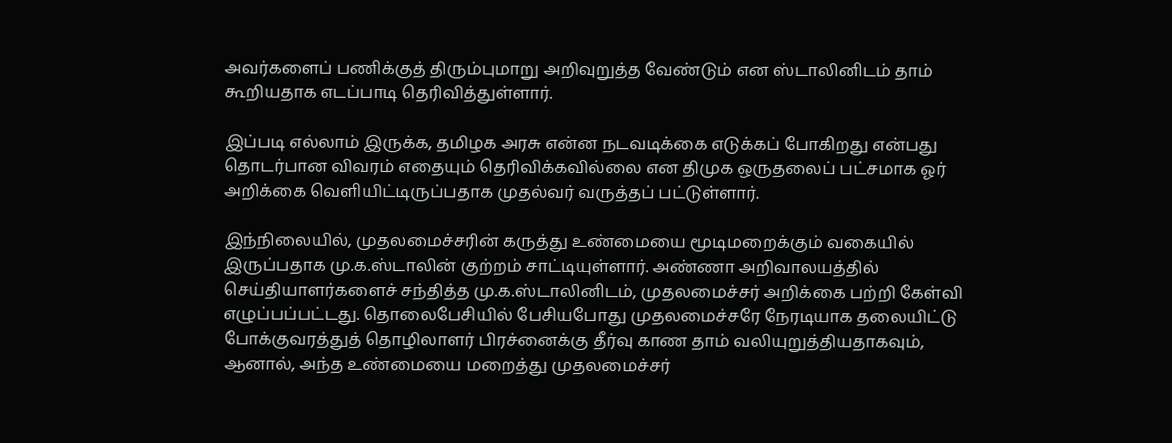அவர்களைப் பணிக்குத் திரும்புமாறு அறிவுறுத்த வேண்டும் என ஸ்டாலினிடம் தாம் கூறியதாக எடப்பாடி தெரிவித்துள்ளார்.

இப்படி எல்லாம் இருக்க, தமிழக அரசு என்ன நடவடிக்கை எடுக்கப் போகிறது என்பது தொடர்பான விவரம் எதையும் தெரிவிக்கவில்லை என திமுக ஒருதலைப் பட்சமாக ஓர் அறிக்கை வெளியிட்டிருப்பதாக முதல்வர் வருத்தப் பட்டுள்ளார்.

இந்நிலையில், முதலமைச்சரின் கருத்து உண்மையை மூடிமறைக்கும் வகையில் இருப்பதாக மு.க.ஸ்டாலின் குற்றம் சாட்டியுள்ளார். அண்ணா அறிவாலயத்தில் செய்தியாளர்களைச் சந்தித்த மு.க.ஸ்டாலினிடம், முதலமைச்சர் அறிக்கை பற்றி கேள்வி எழுப்பப்பட்டது. தொலைபேசியில் பேசியபோது முதலமைச்சரே நேரடியாக தலையிட்டு போக்குவரத்துத் தொழிலாளர் பிரச்னைக்கு தீர்வு காண தாம் வலியுறுத்தியதாகவும், ஆனால், அந்த உண்மையை மறைத்து முதலமைச்சர்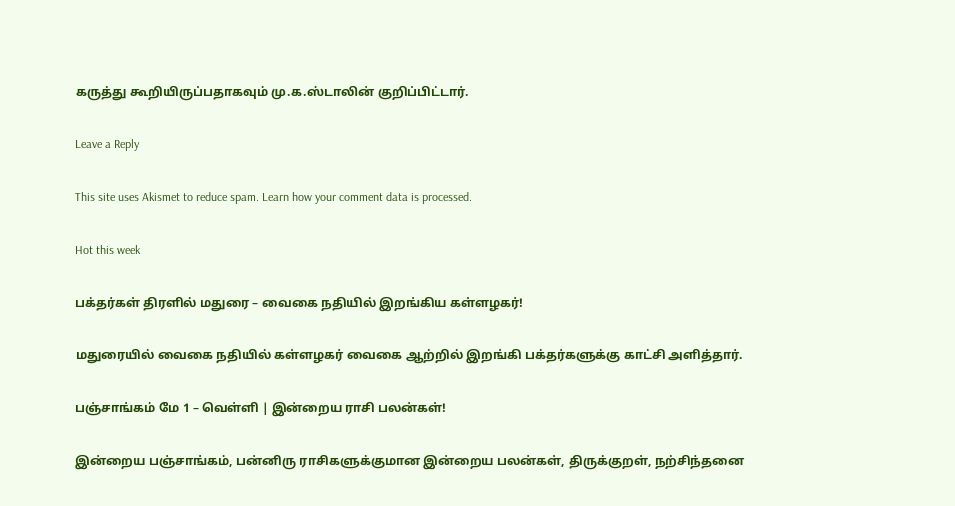கருத்து கூறியிருப்பதாகவும் மு.க.ஸ்டாலின் குறிப்பிட்டார்.

Leave a Reply

This site uses Akismet to reduce spam. Learn how your comment data is processed.

Hot this week

பக்தர்கள் திரளில் மதுரை – வைகை நதியில் இறங்கிய கள்ளழகர்!

மதுரையில் வைகை நதியில் கள்ளழகர் வைகை ஆற்றில் இறங்கி பக்தர்களுக்கு காட்சி அளித்தார்.

பஞ்சாங்கம் மே 1 – வெள்ளி | இன்றைய ராசி பலன்கள்!

இன்றைய பஞ்சாங்கம், பன்னிரு ராசிகளுக்குமான இன்றைய பலன்கள், திருக்குறள், நற்சிந்தனை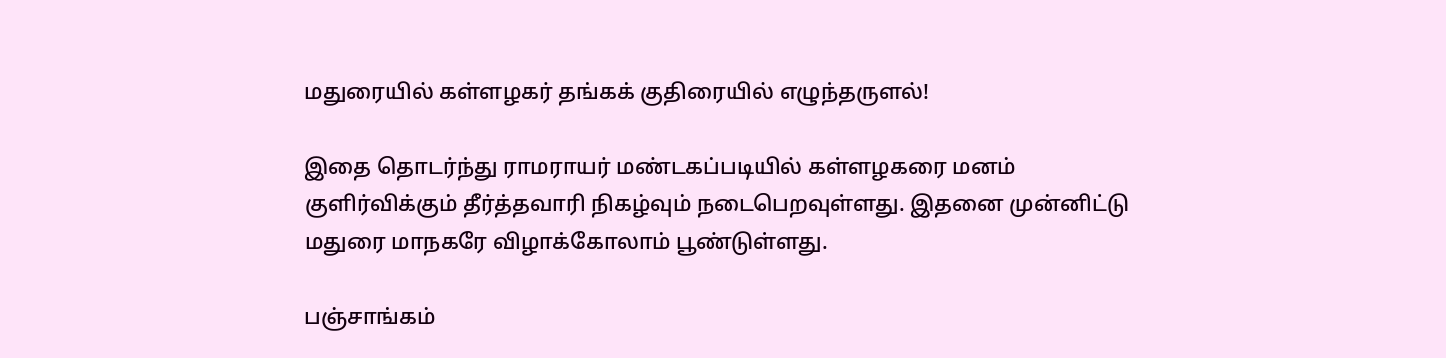மதுரையில் கள்ளழகர் தங்கக் குதிரையில் எழுந்தருளல்!

இதை தொடர்ந்து ராமராயர் மண்டகப்படியில் கள்ளழகரை மனம் குளிர்விக்கும் தீர்த்தவாரி நிகழ்வும் நடைபெறவுள்ளது. இதனை முன்னிட்டு மதுரை மாநகரே விழாக்கோலாம் பூண்டுள்ளது.

பஞ்சாங்கம்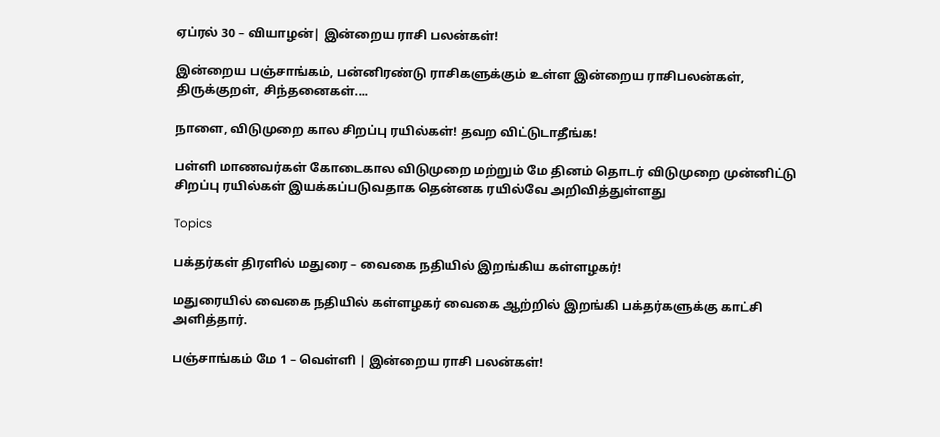ஏப்ரல் 30 – வியாழன்| இன்றைய ராசி பலன்கள்!

இன்றைய பஞ்சாங்கம், பன்னிரண்டு ராசிகளுக்கும் உள்ள இன்றைய ராசிபலன்கள், திருக்குறள், சிந்தனைகள்....

நாளை, விடுமுறை கால சிறப்பு ரயில்கள்! தவற விட்டுடாதீங்க!

பள்ளி மாணவர்கள் கோடைகால விடுமுறை மற்றும் மே தினம் தொடர் விடுமுறை முன்னிட்டு சிறப்பு ரயில்கள் இயக்கப்படுவதாக தென்னக ரயில்வே அறிவித்துள்ளது

Topics

பக்தர்கள் திரளில் மதுரை – வைகை நதியில் இறங்கிய கள்ளழகர்!

மதுரையில் வைகை நதியில் கள்ளழகர் வைகை ஆற்றில் இறங்கி பக்தர்களுக்கு காட்சி அளித்தார்.

பஞ்சாங்கம் மே 1 – வெள்ளி | இன்றைய ராசி பலன்கள்!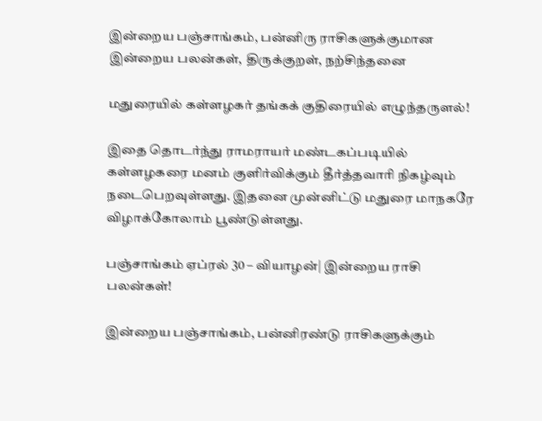இன்றைய பஞ்சாங்கம், பன்னிரு ராசிகளுக்குமான இன்றைய பலன்கள், திருக்குறள், நற்சிந்தனை

மதுரையில் கள்ளழகர் தங்கக் குதிரையில் எழுந்தருளல்!

இதை தொடர்ந்து ராமராயர் மண்டகப்படியில் கள்ளழகரை மனம் குளிர்விக்கும் தீர்த்தவாரி நிகழ்வும் நடைபெறவுள்ளது. இதனை முன்னிட்டு மதுரை மாநகரே விழாக்கோலாம் பூண்டுள்ளது.

பஞ்சாங்கம் ஏப்ரல் 30 – வியாழன்| இன்றைய ராசி பலன்கள்!

இன்றைய பஞ்சாங்கம், பன்னிரண்டு ராசிகளுக்கும்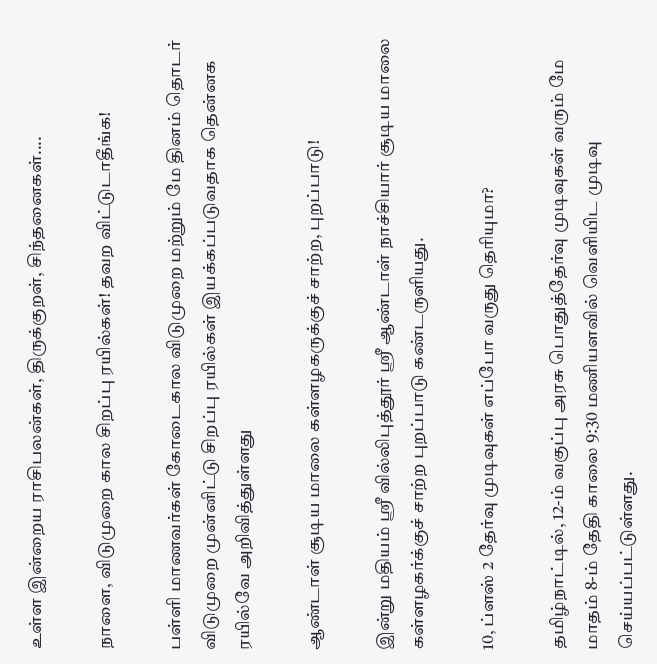உள்ள இன்றைய ராசிபலன்கள், திருக்குறள், சிந்தனைகள்....

நாளை, விடுமுறை கால சிறப்பு ரயில்கள்! தவற விட்டுடாதீங்க!

பள்ளி மாணவர்கள் கோடைகால விடுமுறை மற்றும் மே தினம் தொடர் விடுமுறை முன்னிட்டு சிறப்பு ரயில்கள் இயக்கப்படுவதாக தென்னக ரயில்வே அறிவித்துள்ளது

ஆண்டாள் சூடிய மாலை கள்ளழகருக்குச் சாற்ற, புறப்பாடு!

இன்று மதியம் ஸ்ரீ வில்லிபுத்தூர் ஸ்ரீ ஆண்டாள் நாச்சியார் சூடிய மாலை கள்ளழகர்க்குச் சாற்ற புறப்பாடு கண்டருளியது.

10, ப்ளஸ் 2 தேர்வு முடிவுகள் எப்போ வருது தெரியுமா?

தமிழ்நாட்டில், 12-ம் வகுப்பு அரசு பொதுத்தேர்வு முடிவுகள் வரும் மே மாதம் 8-ம் தேதி காலை 9:30 மணியளவில் வெளியிட முடிவு செய்யப்பட்டுள்ளது.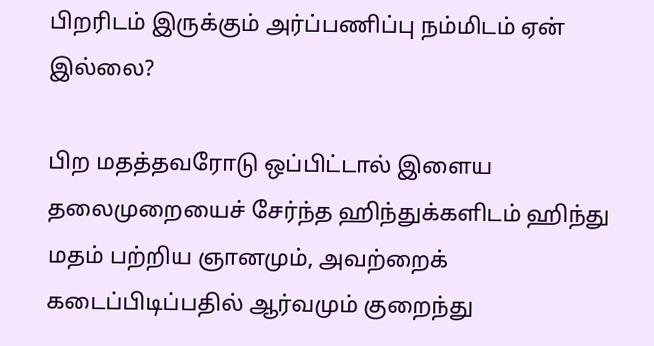பிறரிடம் இருக்கும் அர்ப்பணிப்பு நம்மிடம் ஏன் இல்லை?

பிற மதத்தவரோடு ஒப்பிட்டால் இளைய தலைமுறையைச் சேர்ந்த ஹிந்துக்களிடம் ஹிந்து மதம் பற்றிய ஞானமும், அவற்றைக் கடைப்பிடிப்பதில் ஆர்வமும் குறைந்து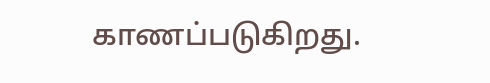காணப்படுகிறது.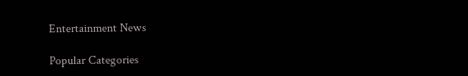Entertainment News

Popular Categories